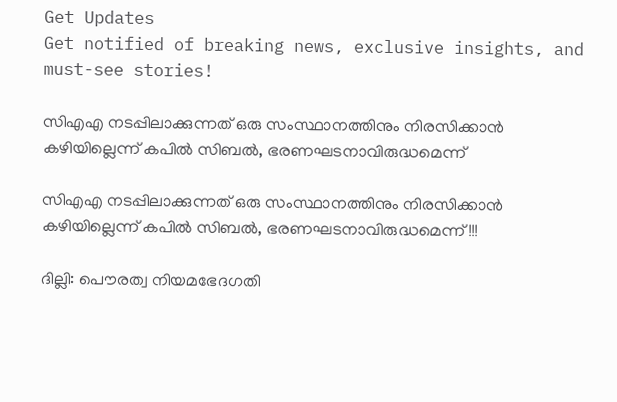Get Updates
Get notified of breaking news, exclusive insights, and must-see stories!

സിഎഎ നടപ്പിലാക്കുന്നത് ഒരു സംസ്ഥാനത്തിനും നിരസിക്കാൻ കഴിയില്ലെന്ന് കപിൽ സിബൽ, ഭരണഘടനാവിരുദ്ധമെന്ന്

സിഎഎ നടപ്പിലാക്കുന്നത് ഒരു സംസ്ഥാനത്തിനും നിരസിക്കാൻ കഴിയില്ലെന്ന് കപിൽ സിബൽ, ഭരണഘടനാവിരുദ്ധമെന്ന്!!!

ദില്ലി: പൌരത്വ നിയമഭേദഗതി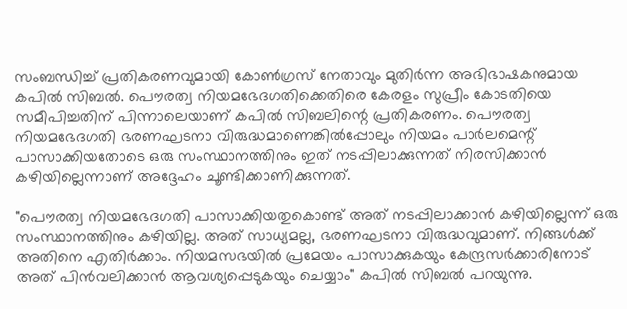സംബന്ധിച്ച് പ്രതികരണവുമായി കോൺഗ്രസ് നേതാവും മുതിർന്ന അഭിഭാഷകനുമായ കപിൽ സിബൽ. പൌരത്വ നിയമഭേദഗതിക്കെതിരെ കേരളം സുപ്രീം കോടതിയെ സമീപിച്ചതിന് പിന്നാലെയാണ് കപിൽ സിബലിന്റെ പ്രതികരണം. പൌരത്വ നിയമഭേദഗതി ഭരണഘടനാ വിരുദ്ധമാണെങ്കിൽപ്പോലും നിയമം പാർലമെന്റ് പാസാക്കിയതോടെ ഒരു സംസ്ഥാനത്തിനും ഇത് നടപ്പിലാക്കുന്നത് നിരസിക്കാൻ കഴിയില്ലെന്നാണ് അദ്ദേഹം ചൂണ്ടിക്കാണിക്കുന്നത്.

"പൌരത്വ നിയമഭേദഗതി പാസാക്കിയതുകൊണ്ട് അത് നടപ്പിലാക്കാൻ കഴിയില്ലെന്ന് ഒരു സംസ്ഥാനത്തിനും കഴിയില്ല. അത് സാധ്യമല്ല, ഭരണഘടനാ വിരുദ്ധവുമാണ്. നിങ്ങൾക്ക് അതിനെ എതിർക്കാം. നിയമസഭയിൽ പ്രമേയം പാസാക്കുകയും കേന്ദ്രസർക്കാരിനോട് അത് പിൻവലിക്കാൻ ആവശ്യപ്പെടുകയും ചെയ്യാം" കപിൽ സിബൽ പറയുന്നു.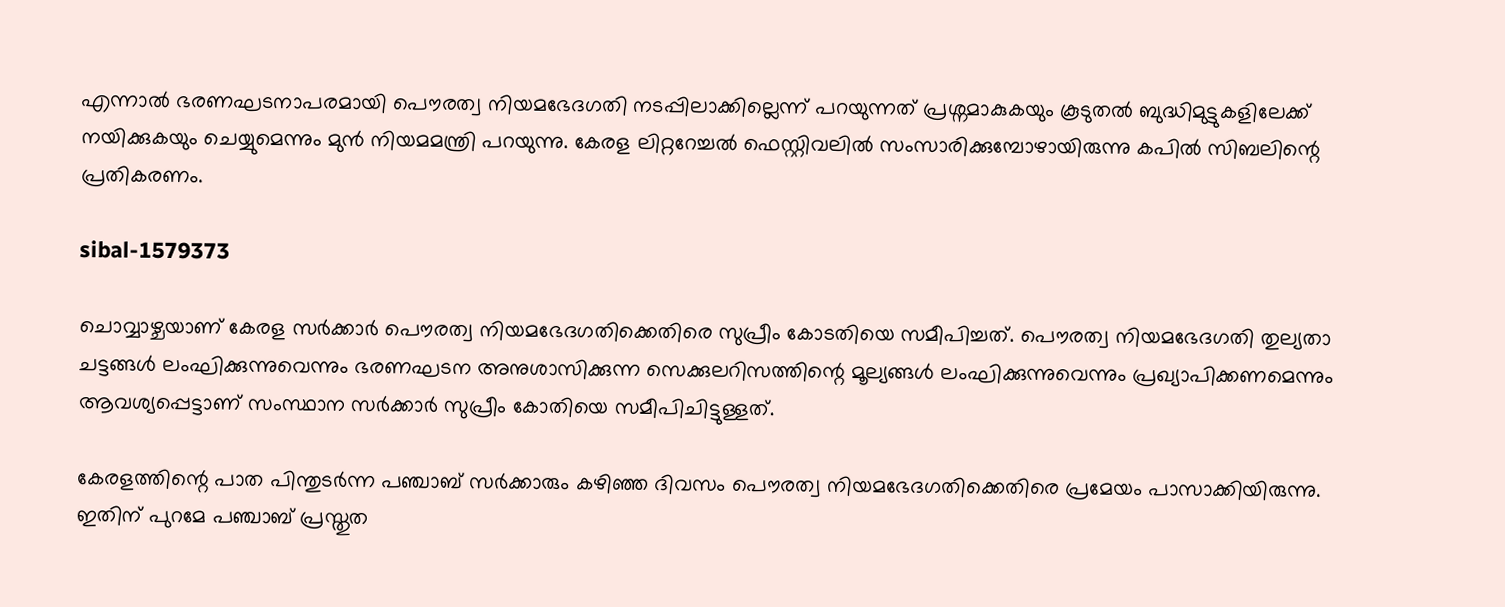എന്നാൽ ഭരണഘടനാപരമായി പൌരത്വ നിയമഭേദഗതി നടപ്പിലാക്കില്ലെന്ന് പറയുന്നത് പ്രശ്നമാകുകയും കൂടുതൽ ബുദ്ധിമുട്ടുകളിലേക്ക് നയിക്കുകയും ചെയ്യുമെന്നും മുൻ നിയമമന്ത്രി പറയുന്നു. കേരള ലിറ്ററേച്ചൽ ഫെസ്റ്റിവലിൽ സംസാരിക്കുമ്പോഴായിരുന്നു കപിൽ സിബലിന്റെ പ്രതികരണം.

sibal-1579373

ചൊവ്വാഴ്ചയാണ് കേരള സർക്കാർ പൌരത്വ നിയമഭേദഗതിക്കെതിരെ സുപ്രീം കോടതിയെ സമീപിച്ചത്. പൌരത്വ നിയമഭേദഗതി തുല്യതാ ചട്ടങ്ങൾ ലംഘിക്കുന്നുവെന്നും ഭരണഘടന അനുശാസിക്കുന്ന സെക്കുലറിസത്തിന്റെ മൂല്യങ്ങൾ ലംഘിക്കുന്നുവെന്നും പ്രഖ്യാപിക്കണമെന്നും ആവശ്യപ്പെട്ടാണ് സംസ്ഥാന സർക്കാർ സുപ്രീം കോതിയെ സമീപിചിട്ടുള്ളത്.

കേരളത്തിന്റെ പാത പിന്തുടർന്ന പഞ്ചാബ് സർക്കാരും കഴിഞ്ഞ ദിവസം പൌരത്വ നിയമഭേദഗതിക്കെതിരെ പ്രമേയം പാസാക്കിയിരുന്നു. ഇതിന് പുറമേ പഞ്ചാബ് പ്രസ്തുത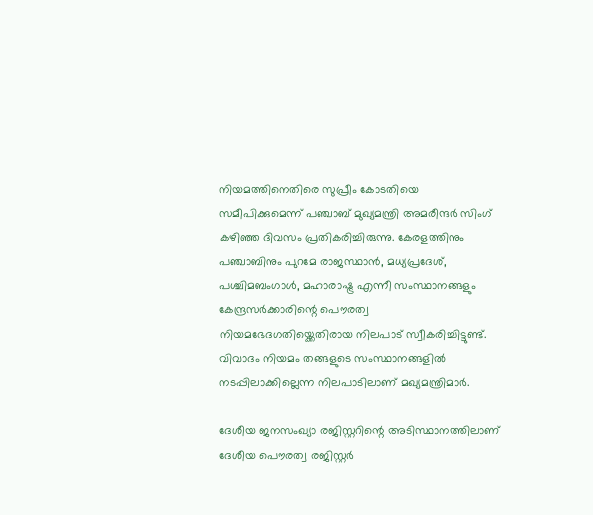നിയമത്തിനെതിരെ സുപ്രീം കോടതിയെ സമീപിക്കുമെന്ന് പഞ്ചാബ് മുഖ്യമന്ത്രി അമരീന്ദർ സിംഗ് കഴിഞ്ഞ ദിവസം പ്രതികരിച്ചിരുന്നു. കേരളത്തിനും പഞ്ചാബിനും പുറമേ രാജസ്ഥാൻ, മധ്യപ്രദേശ്, പശ്ചിമബംഗാൾ, മഹാരാഷ്ട്ര എന്നീ സംസ്ഥാനങ്ങളും കേന്ദ്രസർക്കാരിന്റെ പൌരത്വ നിയമഭേദഗതിയ്ക്കെതിരായ നിലപാട് സ്വീകരിച്ചിട്ടുണ്ട്. വിവാദം നിയമം തങ്ങളുടെ സംസ്ഥാനങ്ങളിൽ നടപ്പിലാക്കില്ലെന്ന നിലപാടിലാണ് മഖ്യമന്ത്രിമാർ.

ദേശീയ ജനസംഖ്യാ രജിസ്റ്ററിന്റെ അടിസ്ഥാനത്തിലാണ് ദേശീയ പൌരത്വ രജിസ്റ്റർ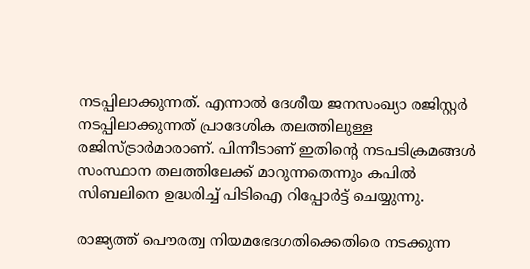നടപ്പിലാക്കുന്നത്. എന്നാൽ ദേശീയ ജനസംഖ്യാ രജിസ്റ്റർ നടപ്പിലാക്കുന്നത് പ്രാദേശിക തലത്തിലുള്ള രജിസ്ട്രാർമാരാണ്. പിന്നീടാണ് ഇതിന്റെ നടപടിക്രമങ്ങൾ സംസ്ഥാന തലത്തിലേക്ക് മാറുന്നതെന്നും കപിൽ സിബലിനെ ഉദ്ധരിച്ച് പിടിഐ റിപ്പോർട്ട് ചെയ്യുന്നു.

രാജ്യത്ത് പൌരത്വ നിയമഭേദഗതിക്കെതിരെ നടക്കുന്ന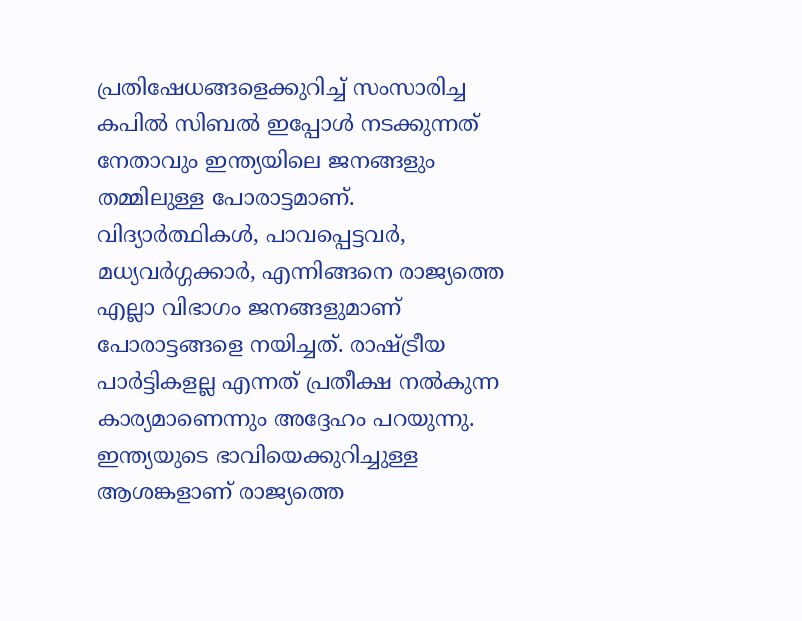പ്രതിഷേധങ്ങളെക്കുറിച്ച് സംസാരിച്ച കപിൽ സിബൽ ഇപ്പോൾ നടക്കുന്നത് നേതാവും ഇന്ത്യയിലെ ജനങ്ങളും തമ്മിലുള്ള പോരാട്ടമാണ്. വിദ്യാർത്ഥികൾ, പാവപ്പെട്ടവർ, മധ്യവർഗ്ഗക്കാർ, എന്നിങ്ങനെ രാജ്യത്തെ എല്ലാ വിഭാഗം ജനങ്ങളുമാണ് പോരാട്ടങ്ങളെ നയിച്ചത്. രാഷ്ട്രീയ പാർട്ടികളല്ല എന്നത് പ്രതീക്ഷ നൽകുന്ന കാര്യമാണെന്നും അദ്ദേഹം പറയുന്നു. ഇന്ത്യയുടെ ഭാവിയെക്കുറിച്ചുള്ള ആശങ്കളാണ് രാജ്യത്തെ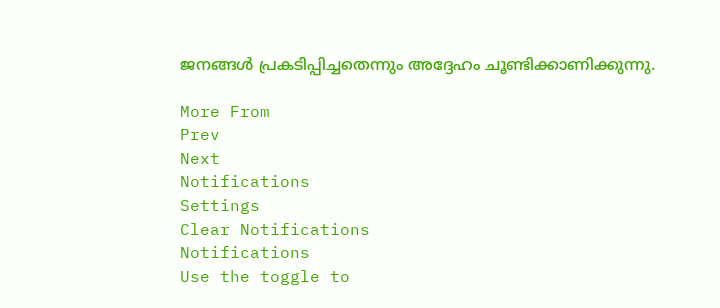ജനങ്ങൾ പ്രകടിപ്പിച്ചതെന്നും അദ്ദേഹം ചൂണ്ടിക്കാണിക്കുന്നു.

More From
Prev
Next
Notifications
Settings
Clear Notifications
Notifications
Use the toggle to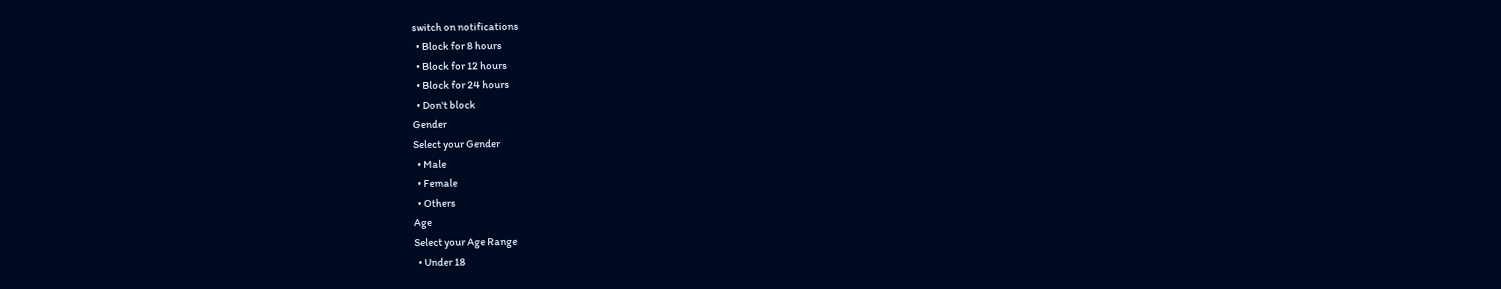switch on notifications
  • Block for 8 hours
  • Block for 12 hours
  • Block for 24 hours
  • Don't block
Gender
Select your Gender
  • Male
  • Female
  • Others
Age
Select your Age Range
  • Under 18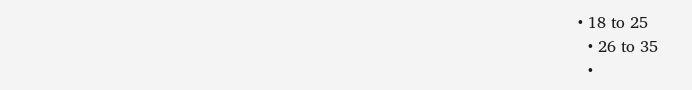• 18 to 25
  • 26 to 35
  •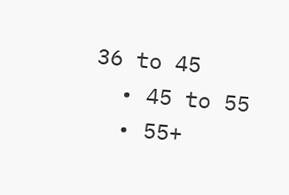36 to 45
  • 45 to 55
  • 55+